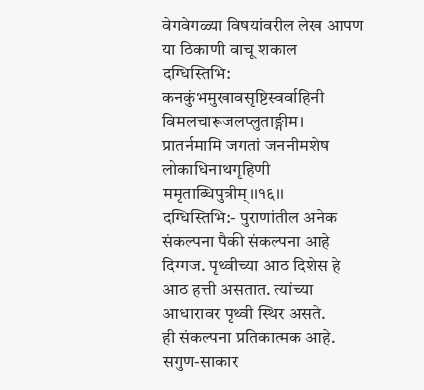वेगवेगळ्या विषयांवरील लेख आपण या ठिकाणी वाचू शकाल
दग्धिस्तिभि: कनकुंभमुखावसृष्टिस्वर्वाहिनी विमलचारूजलप्लुताङ्गीम।
प्रातर्नमामि जगतां जननीमशेष लोकाधिनाथगृहिणी ममृताब्धिपुत्रीम्।।१६।।
दग्धिस्तिभि:- पुराणांतील अनेक संकल्पना पैकी संकल्पना आहे दिग्गज. पृथ्वीच्या आठ दिशेस हे आठ हत्ती असतात. त्यांच्या आधारावर पृथ्वी स्थिर असते.
ही संकल्पना प्रतिकात्मक आहे. सगुण-साकार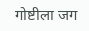गोष्टीला जग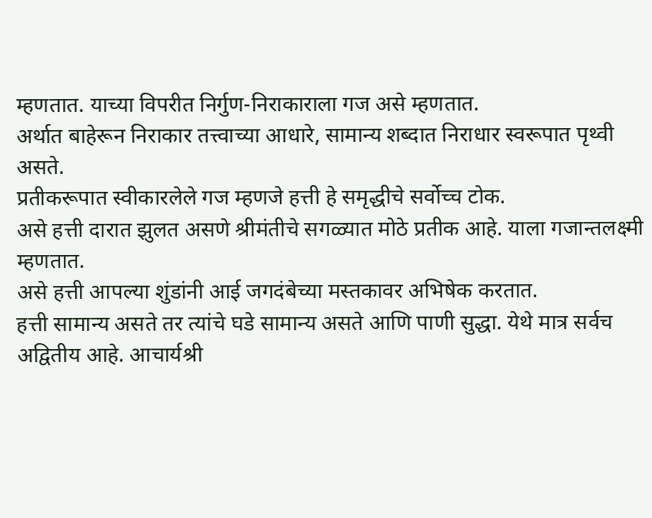म्हणतात. याच्या विपरीत निर्गुण-निराकाराला गज असे म्हणतात.
अर्थात बाहेरून निराकार तत्त्वाच्या आधारे, सामान्य शब्दात निराधार स्वरूपात पृथ्वी असते.
प्रतीकरूपात स्वीकारलेले गज म्हणजे हत्ती हे समृद्धीचे सर्वोच्च टोक.
असे हत्ती दारात झुलत असणे श्रीमंतीचे सगळ्यात मोठे प्रतीक आहे. याला गजान्तलक्ष्मी म्हणतात.
असे हत्ती आपल्या शुंडांनी आई जगदंबेच्या मस्तकावर अभिषेक करतात.
हत्ती सामान्य असते तर त्यांचे घडे सामान्य असते आणि पाणी सुद्धा. येथे मात्र सर्वच अद्वितीय आहे. आचार्यश्री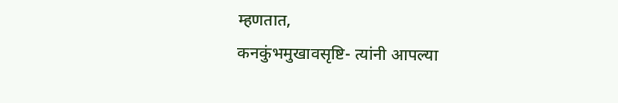म्हणतात,
कनकुंभमुखावसृष्टि- त्यांनी आपल्या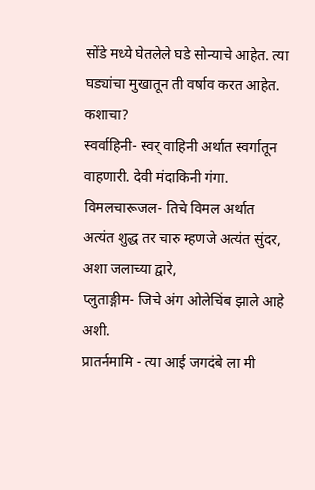सोंडे मध्ये घेतलेले घडे सोन्याचे आहेत. त्या घड्यांचा मुखातून ती वर्षाव करत आहेत. कशाचा?
स्वर्वाहिनी- स्वर् वाहिनी अर्थात स्वर्गातून वाहणारी. देवी मंदाकिनी गंगा.
विमलचारूजल- तिचे विमल अर्थात अत्यंत शुद्ध तर चारु म्हणजे अत्यंत सुंदर, अशा जलाच्या द्वारे,
प्लुताङ्गीम- जिचे अंग ओलेचिंब झाले आहे अशी.
प्रातर्नमामि - त्या आई जगदंबे ला मी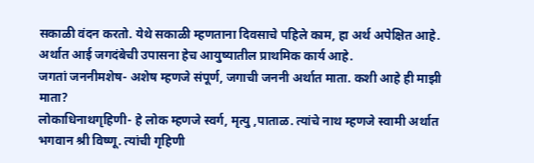सकाळी वंदन करतो. येथे सकाळी म्हणताना दिवसाचे पहिले काम, हा अर्थ अपेक्षित आहे.
अर्थात आई जगदंबेची उपासना हेच आयुष्यातील प्राथमिक कार्य आहे.
जगतां जननीमशेष- अशेष म्हणजे संपूर्ण, जगाची जननी अर्थात माता. कशी आहे ही माझी माता?
लोकाधिनाथगृहिणी- हे लोक म्हणजे स्वर्ग, मृत्यु ,पाताळ. त्यांचे नाथ म्हणजे स्वामी अर्थात भगवान श्री विष्णू. त्यांची गृहिणी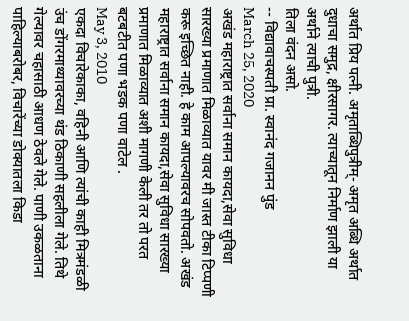अर्थात प्रिय पत्नी. अमृताब्धिपुत्रीम्- अमृत अब्धि अर्थात दुधाचा समुद्र, क्षीरसागर. त्याच्यातून निर्माण झाली या अर्थाने त्याची पुत्री.
तिला वंदन असो.
-- विद्यावाचस्पती प्रा. स्वानंद गजानन पुंड
March 25, 2020
अखंड महाराष्ट्रात सर्वाना समान कायदा,सेवा सुविधा सारख्या प्रमाणात मिळाव्यात यावर मी जास्त टीका टिप्पणी करू इच्छित नाही. हे काम आपल्यावरच सोपवतो. अखंड महाराष्ट्रात सर्वाना समान कायदा,सेवा सुविधा सारख्या प्रमाणात मिळाव्यात अशी मागणी केली तर तो परत बटबटीत पणा भडक पणा वाटेल .
May 3, 2010
एकदा विचारेकाका, वहिनी आणि त्यांची काही मित्रमंडळी उंच डोंगरमाथ्यावरच्या थंड ठिकाणी सहलीला गेले. तिथे गेल्यावर चहासाठी आधण ठेवले गेले. पाणी उकळताना पाहिल्याबरोबर, विचारेंच्या डोक्यातला किडा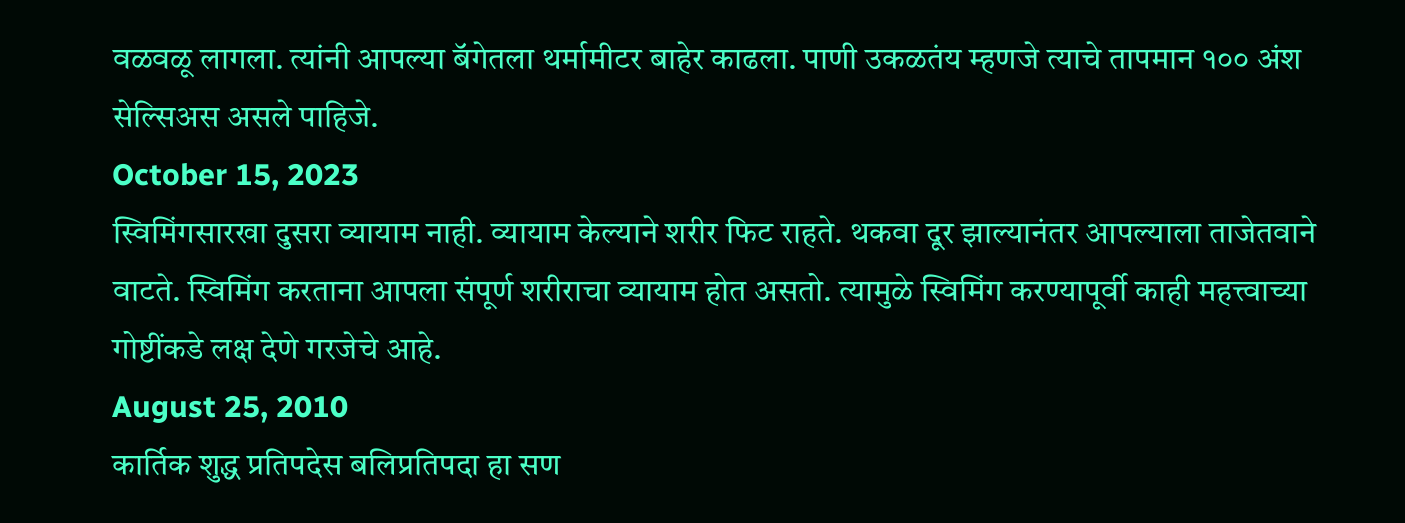वळवळू लागला. त्यांनी आपल्या बॅगेतला थर्मामीटर बाहेर काढला. पाणी उकळतंय म्हणजे त्याचे तापमान १०० अंश सेल्सिअस असले पाहिजे.
October 15, 2023
स्विमिंगसारखा दुसरा व्यायाम नाही. व्यायाम केल्याने शरीर फिट राहते. थकवा दूर झाल्यानंतर आपल्याला ताजेतवाने वाटते. स्विमिंग करताना आपला संपूर्ण शरीराचा व्यायाम होत असतो. त्यामुळे स्विमिंग करण्यापूर्वी काही महत्त्वाच्या गोष्टींकडे लक्ष देणे गरजेचे आहे.
August 25, 2010
कार्तिक शुद्ध प्रतिपदेस बलिप्रतिपदा हा सण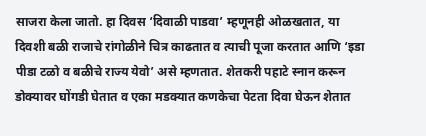साजरा केला जातो. हा दिवस ‘दिवाळी पाडवा’ म्हणूनही ओळखतात, या दिवशी बळी राजाचे रांगोळीने चित्र काढतात व त्याची पूजा करतात आणि ‘इडा पीडा टळो व बळीचे राज्य येवो’ असे म्हणतात. शेतकरी पहाटे स्नान करून डोक्यावर घोंगडी घेतात व एका मडक्यात कणकेचा पेटता दिवा घेऊन शेतात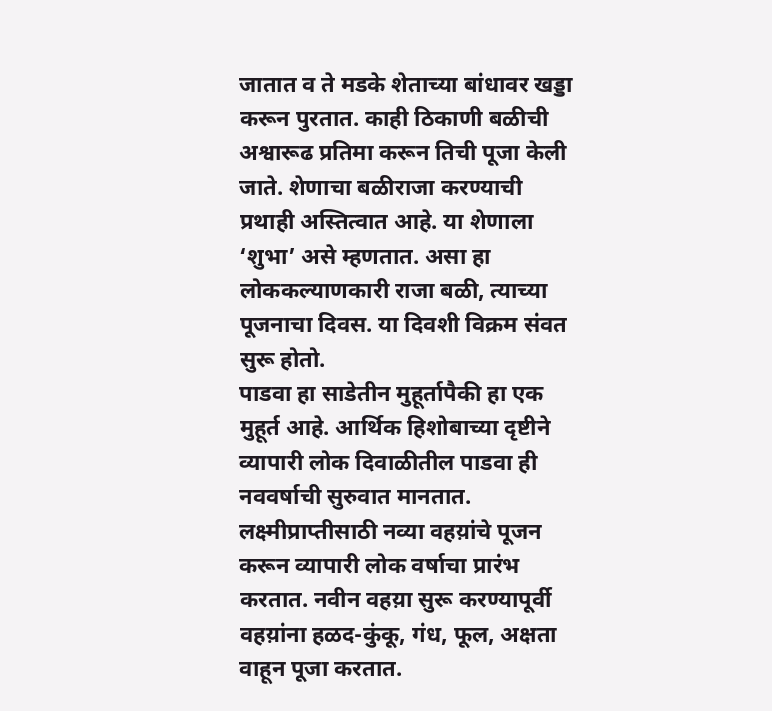जातात व ते मडके शेताच्या बांधावर खड्डा करून पुरतात. काही ठिकाणी बळीची अश्वारूढ प्रतिमा करून तिची पूजा केली जाते. शेणाचा बळीराजा करण्याची प्रथाही अस्तित्वात आहे. या शेणाला ‘शुभा’ असे म्हणतात. असा हा लोककल्याणकारी राजा बळी, त्याच्या पूजनाचा दिवस. या दिवशी विक्रम संवत सुरू होतो.
पाडवा हा साडेतीन मुहूर्तापैकी हा एक मुहूर्त आहे. आर्थिक हिशोबाच्या दृष्टीने व्यापारी लोक दिवाळीतील पाडवा ही नववर्षाची सुरुवात मानतात. लक्ष्मीप्राप्तीसाठी नव्या वहय़ांचे पूजन करून व्यापारी लोक वर्षाचा प्रारंभ करतात. नवीन वहय़ा सुरू करण्यापूर्वी वहय़ांना हळद-कुंकू, गंध, फूल, अक्षता वाहून पूजा करतात.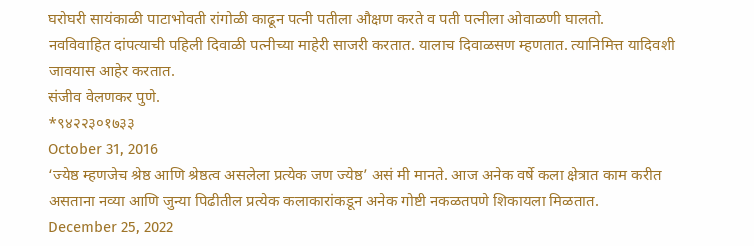घरोघरी सायंकाळी पाटाभोवती रांगोळी काढून पत्नी पतीला औक्षण करते व पती पत्नीला ओवाळणी घालतो.
नवविवाहित दांपत्याची पहिली दिवाळी पत्नीच्या माहेरी साजरी करतात. यालाच दिवाळसण म्हणतात. त्यानिमित्त यादिवशी जावयास आहेर करतात.
संजीव वेलणकर पुणे.
*९४२२३०१७३३
October 31, 2016
‘ज्येष्ठ म्हणजेच श्रेष्ठ आणि श्रेष्ठत्व असलेला प्रत्येक जण ज्येष्ठ’ असं मी मानते. आज अनेक वर्षे कला क्षेत्रात काम करीत असताना नव्या आणि जुन्या पिढीतील प्रत्येक कलाकारांकडून अनेक गोष्टी नकळतपणे शिकायला मिळतात.
December 25, 2022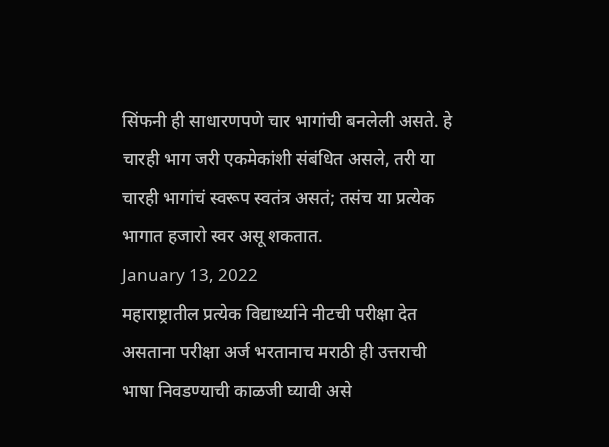सिंफनी ही साधारणपणे चार भागांची बनलेली असते. हे चारही भाग जरी एकमेकांशी संबंधित असले, तरी या चारही भागांचं स्वरूप स्वतंत्र असतं; तसंच या प्रत्येक भागात हजारो स्वर असू शकतात.
January 13, 2022
महाराष्ट्रातील प्रत्येक विद्यार्थ्याने नीटची परीक्षा देत असताना परीक्षा अर्ज भरतानाच मराठी ही उत्तराची भाषा निवडण्याची काळजी घ्यावी असे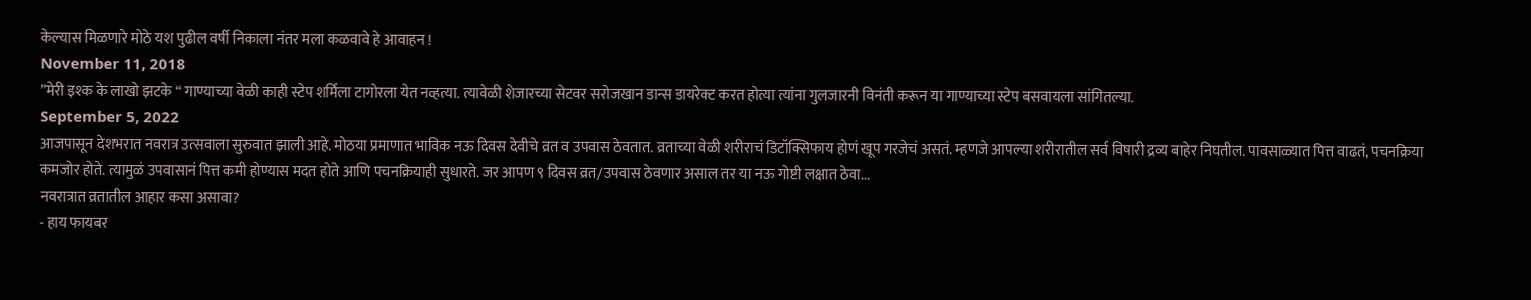केल्यास मिळणारे मोठे यश पुढील वर्षी निकाला नंतर मला कळवावे हे आवाहन !
November 11, 2018
”मेरी इश्क के लाखो झटके “ गाण्याच्या वेळी काही स्टेप शर्मिला टागोरला येत नव्हत्या. त्यावेळी शेजारच्या सेटवर सरोजखान डान्स डायरेक्ट करत होत्या त्यांना गुलजारनी विनंती करून या गाण्याच्या स्टेप बसवायला सांगितल्या.
September 5, 2022
आजपासून देशभरात नवरात्र उत्सवाला सुरुवात झाली आहे. मोठया प्रमाणात भाविक नऊ दिवस देवीचे व्रत व उपवास ठेवतात. व्रताच्या वेळी शरीराचं डिटॉक्सिफाय होणं खूप गरजेचं असतं. म्हणजे आपल्या शरीरातील सर्व विषारी द्रव्य बाहेर निघतील. पावसाळ्यात पित्त वाढतं, पचनक्रिया कमजोर होते. त्यामुळं उपवासानं पित्त कमी होण्यास मदत होते आणि पचनक्रियाही सुधारते. जर आपण ९ दिवस व्रत/उपवास ठेवणार असाल तर या नऊ गोष्टी लक्षात ठेवा...
नवरात्रात व्रतातील आहार कसा असावा?
- हाय फायबर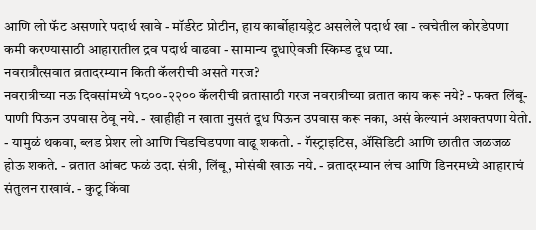आणि लो फॅट असणारे पदार्थ खावे - मॉर्डरेट प्रोटीन, हाय कार्बोहायड्रेट असलेले पदार्थ खा - त्वचेतील कोरडेपणा कमी करण्यासाठी आहारातील द्रव पदार्थ वाढवा - सामान्य दूधाऐवजी स्किम्ड दूध प्या.
नवरात्रौत्सवात व्रतादरम्यान किती कॅलरीची असते गरज?
नवरात्रीच्या नऊ दिवसांमध्ये १८००-२२०० कॅलरीची व्रतासाठी गरज नवरात्रीच्या व्रतात काय करू नये? - फक्त लिंबू-पाणी पिऊन उपवास ठेवू नये. - खाहीही न खाता नुसतं दूध पिऊन उपवास करू नका, असं केल्यानं अशक्तपणा येतो. - यामुळं थकवा, ब्लड प्रेशर लो आणि चिडचिडपणा वाढू शकतो. - गॅस्ट्राइटिस, ॲसिडिटी आणि छातीत जळजळ होऊ शकते. - व्रतात आंबट फळं उदा. संत्री, लिंबू, मोसंबी खाऊ नये. - व्रतादरम्यान लंच आणि डिनरमध्ये आहाराचं संतुलन राखावं. - कुटू किंवा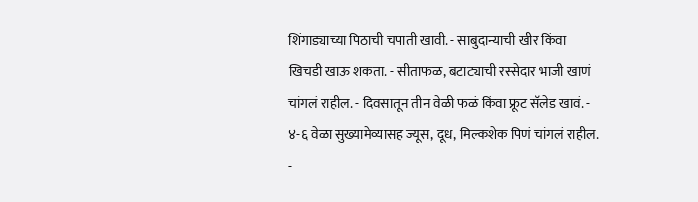शिंगाड्याच्या पिठाची चपाती खावी. - साबुदान्याची खीर किंवा खिचडी खाऊ शकता. - सीताफळ, बटाट्याची रस्सेदार भाजी खाणं चांगलं राहील. - दिवसातून तीन वेळी फळं किंवा फ्रूट सॅलेड खावं. - ४-६ वेळा सुख्यामेव्यासह ज्यूस, दूध, मिल्कशेक पिणं चांगलं राहील. -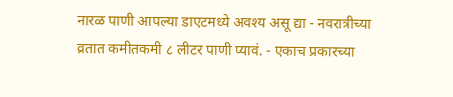नारळ पाणी आपल्या डाएटमध्ये अवश्य असू द्या - नवरात्रीच्या व्रतात कमीतकमी ८ लीटर पाणी प्यावं. - एकाच प्रकारच्या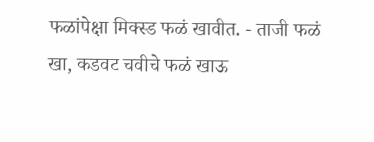फळांपेक्षा मिक्स्ड फळं खावीत. - ताजी फळं खा, कडवट चवीचे फळं खाऊ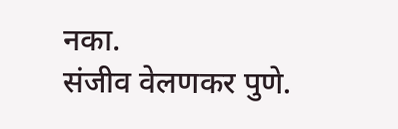नका.
संजीव वेलणकर पुणे.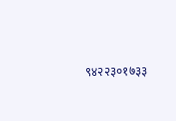९४२२३०१७३३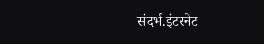संदर्भ.इंटरनेट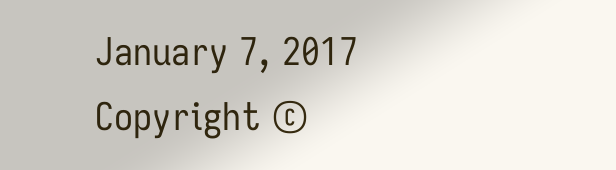January 7, 2017
Copyright ©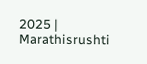2025 | Marathisrushti